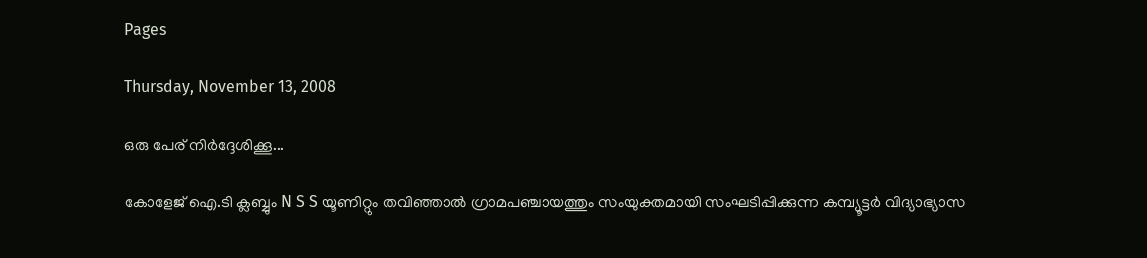Pages

Thursday, November 13, 2008

ഒരു പേര്‌ നിര്‍ദ്ദേശിക്കൂ...

കോളേജ്‌ ഐ.ടി ക്ലബ്ബും N S S യൂണിറ്റും തവിഞ്ഞാല്‍ ഗ്രാമപഞ്ചായത്തും സംയുക്തമായി സംഘടിപ്പിക്കുന്ന കമ്പ്യൂട്ടര്‍ വിദ്യാഭ്യാസ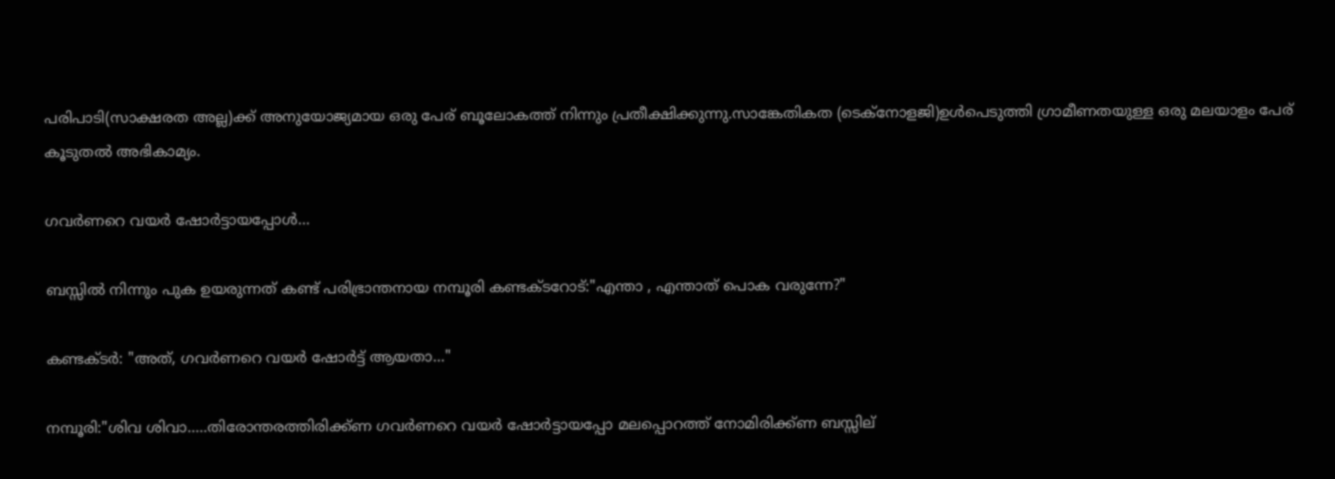പരിപാടി(സാക്ഷരത അല്ല)ക്ക്‌ അനുയോജ്യമായ ഒരു പേര്‌ ബൂലോകത്ത്‌ നിന്നും പ്രതീക്ഷിക്കുന്നു.സാങ്കേതികത (ടെക്നോളജി)ഉള്‍പെടുത്തി ഗ്രാമീണതയുള്ള ഒരു മലയാളം പേര്‌ കൂടുതല്‍ അഭികാമ്യം.

ഗവര്‍ണറെ വയര്‍ ഷോര്‍ട്ടായപ്പോള്‍...

ബസ്സില്‍ നിന്നും പുക ഉയരുന്നത്‌ കണ്ട്‌ പരിഭ്രാന്തനായ നമ്പൂരി കണ്ടക്ടറോട്‌:"എന്താ , എന്താത്‌ പൊക വരുന്നേ?"

കണ്ടക്ടര്‍: "അത്‌, ഗവര്‍ണറെ വയര്‍ ഷോര്‍ട്ട്‌ ആയതാ..."

നമ്പൂരി:"ശിവ ശിവാ.....തിരോന്തരത്തിരിക്ക്‌ണ ഗവര്‍ണറെ വയര്‍ ഷോര്‍ട്ടായപ്പോ മലപ്പൊറത്ത്‌ നോമിരിക്ക്‌ണ ബസ്സില്‌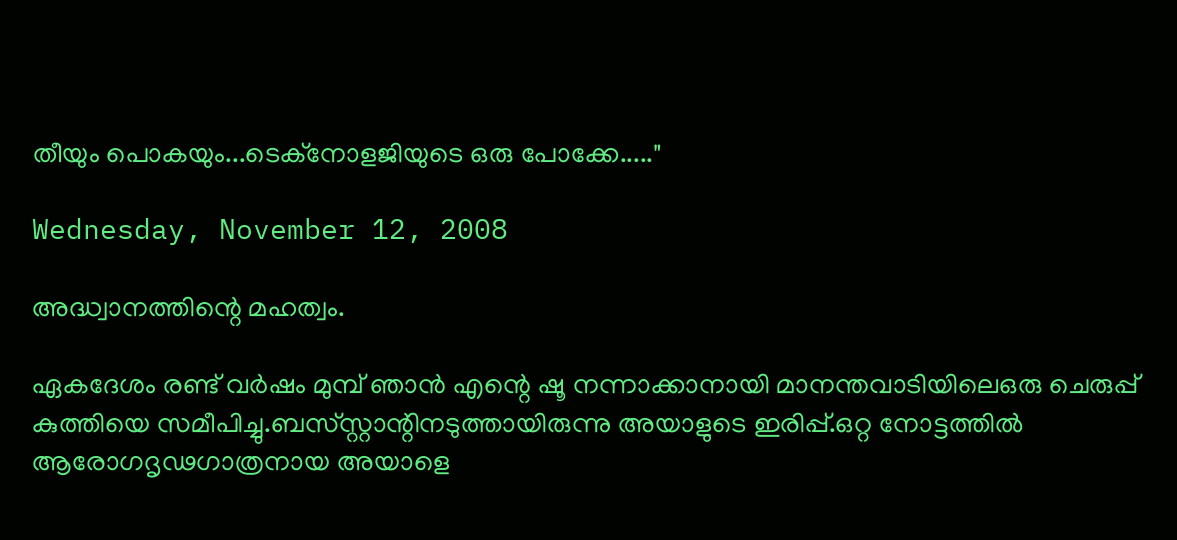തീയും പൊകയും...ടെക്‌നോളജിയുടെ ഒരു പോക്കേ....."

Wednesday, November 12, 2008

അദ്ധ്വാനത്തിന്റെ മഹത്വം.

ഏകദേശം രണ്ട്‌ വര്‍ഷം മുമ്പ്‌ ഞാന്‍ എന്റെ ഷൂ നന്നാക്കാനായി മാനന്തവാടിയിലെഒരു ചെരുപ്പ്‌ കുത്തിയെ സമീപിച്ചു.ബസ്‌സ്റ്റാന്റിനടുത്തായിരുന്നു അയാളുടെ ഇരിപ്പ്‌.ഒറ്റ നോട്ടത്തില്‍ ആരോഗദൃഢഗാത്രനായ അയാളെ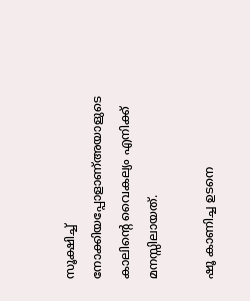സൂക്ഷിച്ച്‌ നോക്കിയപ്പോളാണ്‌അയാളുടെ കാലിന്റെ വൈകല്യം എനിക്ക്‌ മനസ്സിലായത്‌.

ഷൂ കാണിച്ച ഉടനെ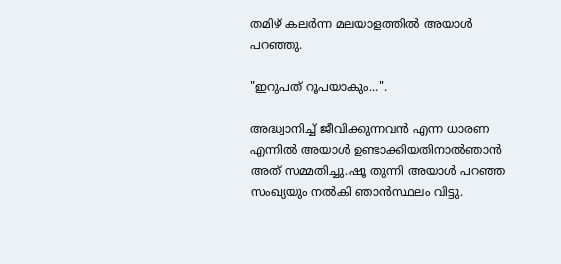തമിഴ്‌ കലര്‍ന്ന മലയാളത്തില്‍ അയാള്‍ പറഞ്ഞു.

"ഇറുപത്‌ റൂപയാകും...".

അദ്ധ്വാനിച്ച്‌ ജീവിക്കുന്നവന്‍ എന്ന ധാരണ എന്നില്‍ അയാള്‍ ഉണ്ടാക്കിയതിനാല്‍ഞാന്‍ അത്‌ സമ്മതിച്ചു.ഷൂ തുന്നി അയാള്‍ പറഞ്ഞ സംഖ്യയും നല്‍കി ഞാന്‍സ്ഥലം വിട്ടു.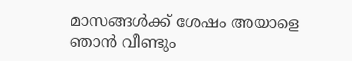മാസങ്ങള്‍ക്ക്‌ ശേഷം അയാളെ ഞാന്‍ വീണ്ടും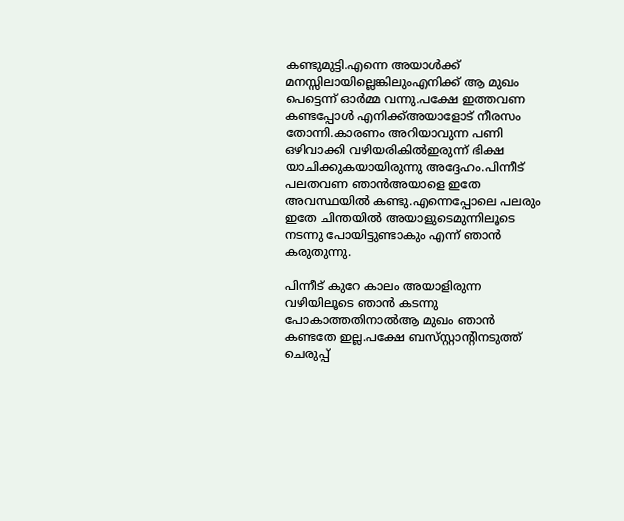കണ്ടുമുട്ടി.എന്നെ അയാള്‍ക്ക്‌ മനസ്സിലായില്ലെങ്കിലുംഎനിക്ക്‌ ആ മുഖം പെട്ടെന്ന് ഓര്‍മ്മ വന്നു.പക്ഷേ ഇത്തവണ കണ്ടപ്പോള്‍ എനിക്ക്‌അയാളോട്‌ നീരസം തോന്നി.കാരണം അറിയാവുന്ന പണി ഒഴിവാക്കി വഴിയരികില്‍ഇരുന്ന് ഭിക്ഷ യാചിക്കുകയായിരുന്നു അദ്ദേഹം.പിന്നീട്‌ പലതവണ ഞാന്‍അയാളെ ഇതേ അവസ്ഥയില്‍ കണ്ടു.എന്നെപ്പോലെ പലരും ഇതേ ചിന്തയില്‍ അയാളുടെമുന്നിലൂടെ നടന്നു പോയിട്ടുണ്ടാകും എന്ന് ഞാന്‍ കരുതുന്നു.

പിന്നീട്‌ കുറേ കാലം അയാളിരുന്ന വഴിയിലൂടെ ഞാന്‍ കടന്നു പോകാത്തതിനാല്‍ആ മുഖം ഞാന്‍ കണ്ടതേ ഇല്ല.പക്ഷേ ബസ്‌സ്റ്റാന്റിനടുത്ത്‌ ചെരുപ്പ്‌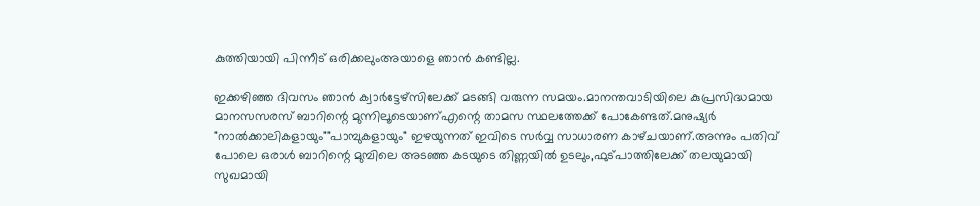കുത്തിയായി പിന്നീട്‌ ഒരിക്കലുംഅയാളെ ഞാന്‍ കണ്ടില്ല.

ഇക്കഴിഞ്ഞ ദിവസം ഞാന്‍ ക്വാര്‍ട്ടേഴ്‌സിലേക്ക്‌ മടങ്ങി വരുന്ന സമയം.മാനന്തവാടിയിലെ കുപ്രസിദ്ധമായ മാനസസരസ്‌ ബാറിന്റെ മുന്നിലൂടെയാണ്‌എന്റെ താമസ സ്ഥലത്തേക്ക്‌ പോകേണ്ടത്‌.മനുഷ്യര്‍ "നാല്‍ക്കാലികളായും""പാമ്പുകളായും" ഇഴയുന്നത്‌ ഇവിടെ സര്‍വ്വ സാധാരണ കാഴ്‌ചയാണ്‌.അന്നും പതിവ്‌ പോലെ ഒരാള്‍ ബാറിന്റെ മുമ്പിലെ അടഞ്ഞ കടയുടെ തിണ്ണയില്‍ ഉടലും,ഫുട്‌പാത്തിലേക്ക്‌ തലയുമായി സുഖമായി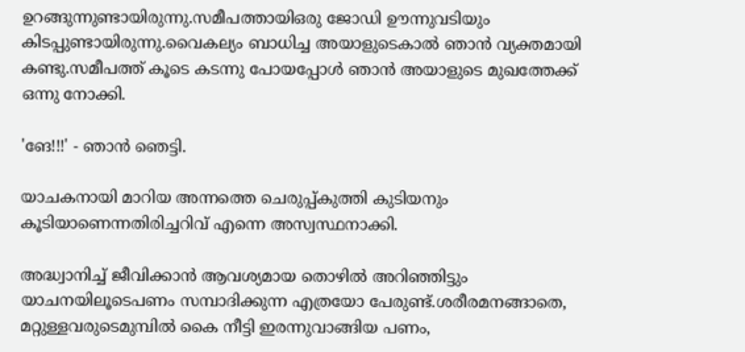ഉറങ്ങുന്നുണ്ടായിരുന്നു.സമീപത്തായിഒരു ജോഡി ഊന്നുവടിയും കിടപ്പുണ്ടായിരുന്നു.വൈകല്യം ബാധിച്ച അയാളുടെകാല്‍ ഞാന്‍ വ്യക്തമായി കണ്ടു.സമീപത്ത്‌ കൂടെ കടന്നു പോയപ്പോള്‍ ഞാന്‍ അയാളുടെ മുഖത്തേക്ക്‌ ഒന്നു നോക്കി.

'ങേ!!!' - ഞാന്‍ ഞെട്ടി.

യാചകനായി മാറിയ അന്നത്തെ ചെരുപ്പ്‌കുത്തി കുടിയനും കൂടിയാണെന്നതിരിച്ചറിവ്‌ എന്നെ അസ്വസ്ഥനാക്കി.

അദ്ധ്വാനിച്ച്‌ ജീവിക്കാന്‍ ആവശ്യമായ തൊഴില്‍ അറിഞ്ഞിട്ടും യാചനയിലൂടെപണം സമ്പാദിക്കുന്ന എത്രയോ പേരുണ്ട്‌.ശരീരമനങ്ങാതെ, മറ്റുള്ളവരുടെമുമ്പില്‍ കൈ നീട്ടി ഇരന്നുവാങ്ങിയ പണം,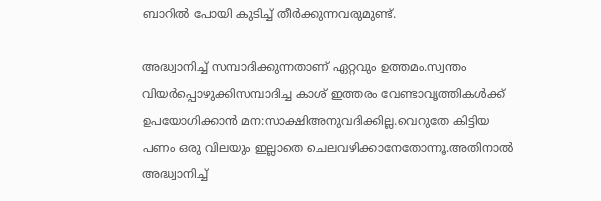ബാറില്‍ പോയി കുടിച്ച്‌ തീര്‍ക്കുന്നവരുമുണ്ട്‌.

അദ്ധ്വാനിച്ച്‌ സമ്പാദിക്കുന്നതാണ്‌ ഏറ്റവും ഉത്തമം.സ്വന്തം വിയര്‍പ്പൊഴുക്കിസമ്പാദിച്ച കാശ്‌ ഇത്തരം വേണ്ടാവൃത്തികള്‍ക്ക്‌ ഉപയോഗിക്കാന്‍ മന:സാക്ഷിഅനുവദിക്കില്ല.വെറുതേ കിട്ടിയ പണം ഒരു വിലയും ഇല്ലാതെ ചെലവഴിക്കാനേതോന്നൂ.അതിനാല്‍ അദ്ധ്വാനിച്ച്‌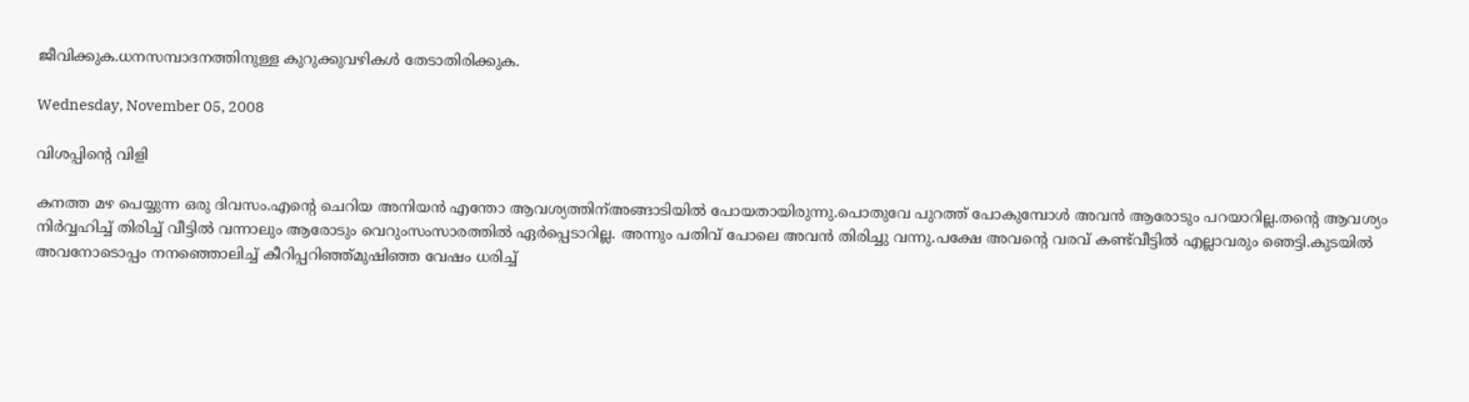ജീവിക്കുക.ധനസമ്പാദനത്തിനുള്ള കുറുക്കുവഴികള്‍ തേടാതിരിക്കുക.

Wednesday, November 05, 2008

വിശപ്പിന്റെ വിളി

കനത്ത മഴ പെയ്യുന്ന ഒരു ദിവസം.എന്റെ ചെറിയ അനിയന്‍ എന്തോ ആവശ്യത്തിന്‌അങ്ങാടിയില്‍ പോയതായിരുന്നു.പൊതുവേ പുറത്ത്‌ പോകുമ്പോള്‍ അവന്‍ ആരോടും പറയാറില്ല.തന്റെ ആവശ്യം നിര്‍വ്വഹിച്ച്‌ തിരിച്ച്‌ വീട്ടില്‍ വന്നാലും ആരോടും വെറുംസംസാരത്തില്‍ ഏര്‍പ്പെടാറില്ല. അന്നും പതിവ്‌ പോലെ അവന്‍ തിരിച്ചു വന്നു.പക്ഷേ അവന്റെ വരവ്‌ കണ്ട്‌വീട്ടില്‍ എല്ലാവരും ഞെട്ടി.കുടയില്‍ അവനോടൊപ്പം നനഞ്ഞൊലിച്ച്‌ കീറിപ്പറിഞ്ഞ്‌മുഷിഞ്ഞ വേഷം ധരിച്ച്‌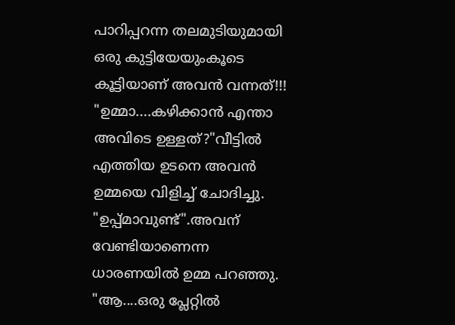പാറിപ്പറന്ന തലമുടിയുമായി ഒരു കുട്ടിയേയുംകൂടെ കൂട്ടിയാണ്‌ അവന്‍ വന്നത്‌!!! "ഉമ്മാ....കഴിക്കാന്‍ എന്താ അവിടെ ഉള്ളത്‌?"വീട്ടില്‍ എത്തിയ ഉടനെ അവന്‍ ഉമ്മയെ വിളിച്ച്‌ ചോദിച്ചു. "ഉപ്പ്‌മാവുണ്ട്‌".അവന്‌ വേണ്ടിയാണെന്ന ധാരണയില്‍ ഉമ്മ പറഞ്ഞു. "ആ....ഒരു പ്ലേറ്റില്‍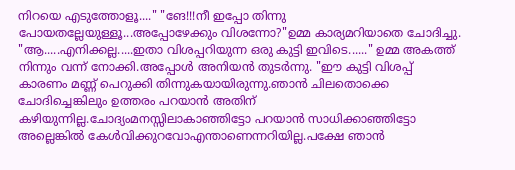നിറയെ എടുത്തോളൂ...." "ങേ!!!നീ ഇപ്പോ തിന്നു പോയതല്ലേയുള്ളൂ...അപ്പോഴേക്കും വിശന്നോ?"ഉമ്മ കാര്യമറിയാതെ ചോദിച്ചു. "ആ.....എനിക്കല്ല.....ഇതാ വിശപ്പറിയുന്ന ഒരു കുട്ടി ഇവിടെ......" ഉമ്മ അകത്ത്‌ നിന്നും വന്ന് നോക്കി.അപ്പോള്‍ അനിയന്‍ തുടര്‍ന്നു. "ഈ കുട്ടി വിശപ്പ്‌ കാരണം മണ്ണ്‌ പെറുക്കി തിന്നുകയായിരുന്നു.ഞാന്‍ ചിലതൊക്കെ ചോദിച്ചെങ്കിലും ഉത്തരം പറയാന്‍ അതിന്‌ കഴിയുന്നില്ല.ചോദ്യംമനസ്സിലാകാഞ്ഞിട്ടോ പറയാന്‍ സാധിക്കാഞ്ഞിട്ടോ അല്ലെങ്കില്‍ കേള്‍വിക്കുറവോഎന്താണെന്നറിയില്ല.പക്ഷേ ഞാന്‍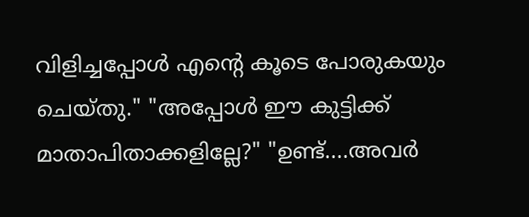വിളിച്ചപ്പോള്‍ എന്റെ കൂടെ പോരുകയും ചെയ്തു." "അപ്പോള്‍ ഈ കുട്ടിക്ക്‌ മാതാപിതാക്കളില്ലേ?" "ഉണ്ട്‌....അവര്‍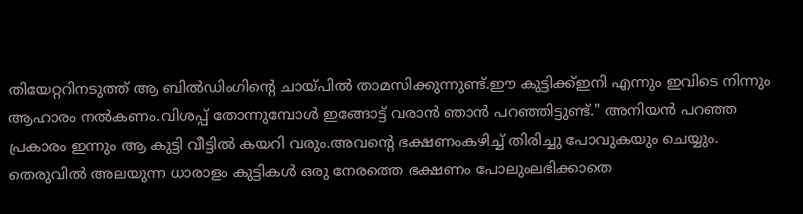തിയേറ്ററിനടുത്ത്‌ ആ ബില്‍ഡിംഗിന്റെ ചായ്പില്‍ താമസിക്കുന്നുണ്ട്‌.ഈ കുട്ടിക്ക്‌ഇനി എന്നും ഇവിടെ നിന്നും ആഹാരം നല്‍കണം.വിശപ്പ്‌ തോന്നുമ്പോള്‍ ഇങ്ങോട്ട്‌ വരാന്‍ ഞാന്‍ പറഞ്ഞിട്ടുണ്ട്‌." അനിയന്‍ പറഞ്ഞ പ്രകാരം ഇന്നും ആ കുട്ടി വീട്ടില്‍ കയറി വരും.അവന്റെ ഭക്ഷണംകഴിച്ച്‌ തിരിച്ചു പോവുകയും ചെയ്യും. തെരുവില്‍ അലയുന്ന ധാരാളം കുട്ടികള്‍ ഒരു നേരത്തെ ഭക്ഷണം പോലുംലഭിക്കാതെ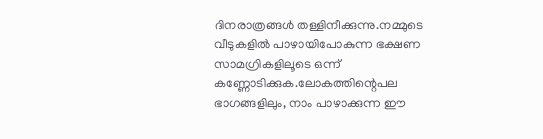ദിനരാത്രങ്ങള്‍ തള്ളിനീക്കുന്നു.നമ്മുടെ വീടുകളില്‍ പാഴായിപോകുന്ന ഭക്ഷണ സാമഗ്രികളിലൂടെ ഒന്ന് കണ്ണോടിക്കുക.ലോകത്തിന്റെപല ഭാഗങ്ങളിലും, നാം പാഴാക്കുന്ന ഈ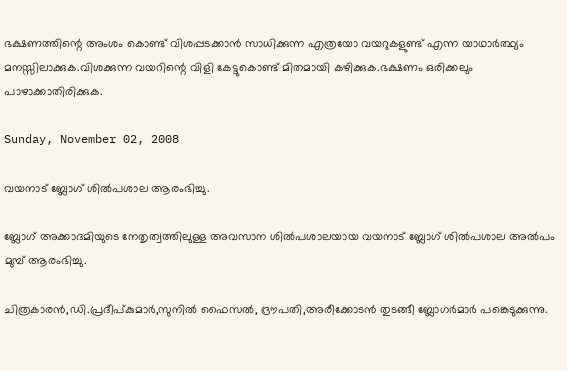ഭക്ഷണത്തിന്റെ അംശം കൊണ്ട്‌ വിശപ്പടക്കാന്‍ സാധിക്കുന്ന എത്രയോ വയറുകളുണ്ട്‌ എന്ന യാഥാര്‍ത്ഥ്യം മനസ്സിലാക്കുക.വിശക്കുന്ന വയറിന്റെ വിളി കേട്ടുകൊണ്ട്‌ മിതമായി കഴിക്കുക.ഭക്ഷണം ഒരിക്കലും പാഴാക്കാതിരിക്കുക.

Sunday, November 02, 2008

വയനാട്‌ ബ്ലോഗ്‌ ശില്‍പശാല ആരംഭിച്ചു.

ബ്ലോഗ്‌ അക്കാദമിയുടെ നേതൃത്വത്തിലുള്ള അവസാന ശില്‍പശാലയായ വയനാട്‌ ബ്ലോഗ്‌ ശില്‍പശാല അല്‍പം മുമ്പ്‌ ആരംഭിച്ചു.

ചിത്രകാരന്‍,ഡി.പ്രദീപ്‌കുമാര്‍,സുനില്‍ ഫൈസല്‍, ദ്രൗപതി,അരീക്കോടന്‍ തുടങ്ങീ ബ്ലോഗര്‍മാര്‍ പങ്കെടുക്കുന്നു.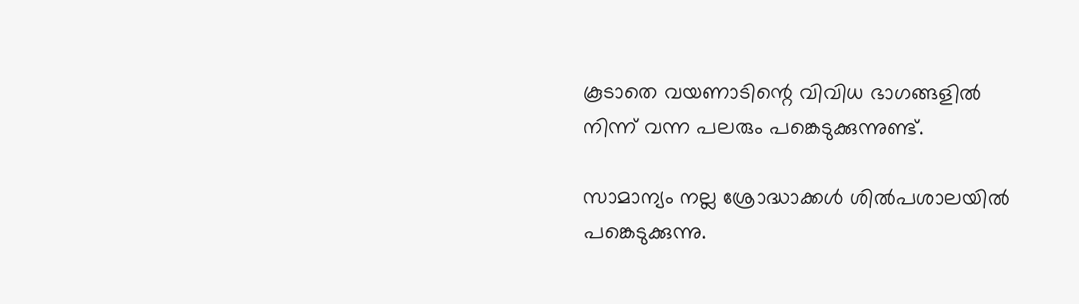കൂടാതെ വയണാടിന്റെ വിവിധ ഭാഗങ്ങളില്‍ നിന്ന് വന്ന പലരും പങ്കെടുക്കുന്നുണ്ട്‌.

സാമാന്യം നല്ല ശ്രോദ്ധാക്കള്‍ ശില്‍പശാലയില്‍ പങ്കെടുക്കുന്നു.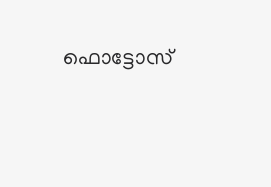ഫൊട്ടോസ്‌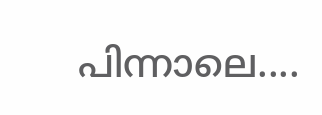പിന്നാലെ....